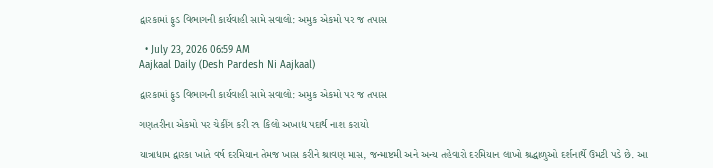દ્વારકામાં ફુડ વિભાગની કાર્યવાહી સામે સવાલો: અમુક એકમો પર જ તપાસ

  • July 23, 2026 06:59 AM
Aajkaal Daily (Desh Pardesh Ni Aajkaal)

દ્વારકામાં ફુડ વિભાગની કાર્યવાહી સામે સવાલો: અમુક એકમો પર જ તપાસ

ગણતરીના એકમો પર ચેકીંગ કરી ર૧ કિલો અખાદ્ય પદાર્થ નાશ કરાયો

યાત્રાધામ દ્વારકા ખાતે વર્ષ દરમિયાન તેમજ ખાસ કરીને શ્રાવણ માસ, જન્માષ્ટમી અને અન્ય તહેવારો દરમિયાન લાખો શ્રદ્ધાળુઓ દર્શનાર્થે ઉમટી પડે છે. આ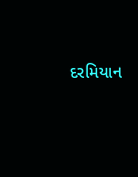દરમિયાન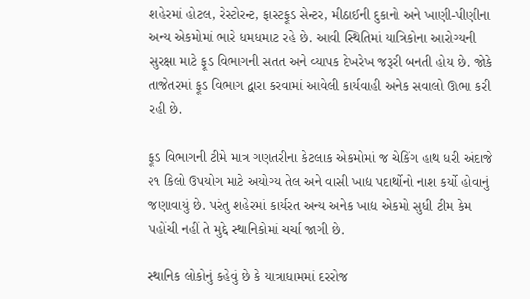શહેરમાં હોટલ, રેસ્ટોરન્ટ, ફાસ્ટફૂડ સેન્ટર, મીઠાઈની દુકાનો અને ખાણી-પીણીના અન્ય એકમોમાં ભારે ધમધમાટ રહે છે. આવી સ્થિતિમાં યાત્રિકોના આરોગ્યની સુરક્ષા માટે ફૂડ વિભાગની સતત અને વ્યાપક દેખરેખ જરૂરી બનતી હોય છે. જોકે તાજેતરમાં ફૂડ વિભાગ દ્વારા કરવામાં આવેલી કાર્યવાહી અનેક સવાલો ઊભા કરી રહી છે.

ફૂડ વિભાગની ટીમે માત્ર ગણતરીના કેટલાક એકમોમાં જ ચેકિંગ હાથ ધરી અંદાજે ૨૧ કિલો ઉપયોગ માટે અયોગ્ય તેલ અને વાસી ખાદ્ય પદાર્થોનો નાશ કર્યો હોવાનું જણાવાયું છે. પરંતુ શહેરમાં કાર્યરત અન્ય અનેક ખાદ્ય એકમો સુધી ટીમ કેમ પહોંચી નહીં તે મુદ્દે સ્થાનિકોમાં ચર્ચા જાગી છે.

સ્થાનિક લોકોનું કહેવું છે કે યાત્રાધામમાં દરરોજ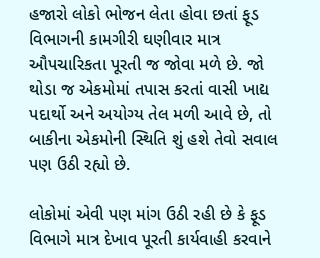હજારો લોકો ભોજન લેતા હોવા છતાં ફૂડ વિભાગની કામગીરી ઘણીવાર માત્ર ઔપચારિકતા પૂરતી જ જોવા મળે છે. જો થોડા જ એકમોમાં તપાસ કરતાં વાસી ખાદ્ય પદાર્થો અને અયોગ્ય તેલ મળી આવે છે, તો બાકીના એકમોની સ્થિતિ શું હશે તેવો સવાલ પણ ઉઠી રહ્યો છે.

લોકોમાં એવી પણ માંગ ઉઠી રહી છે કે ફૂડ વિભાગે માત્ર દેખાવ પૂરતી કાર્યવાહી કરવાને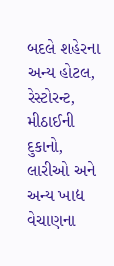બદલે શહેરના અન્ય હોટલ, રેસ્ટોરન્ટ, મીઠાઈની દુકાનો, લારીઓ અને અન્ય ખાદ્ય વેચાણના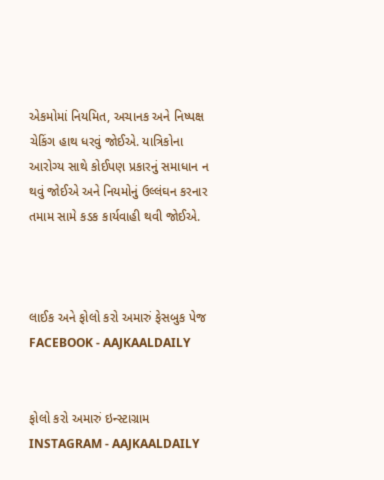એકમોમાં નિયમિત, અચાનક અને નિષ્પક્ષ ચેકિંગ હાથ ધરવું જોઈએ. યાત્રિકોના આરોગ્ય સાથે કોઈપણ પ્રકારનું સમાધાન ન થવું જોઈએ અને નિયમોનું ઉલ્લંઘન કરનાર તમામ સામે કડક કાર્યવાહી થવી જોઈએ.



લાઈક અને ફોલો કરો અમારું ફેસબુક પેજ FACEBOOK - AAJKAALDAILY


ફોલો કરો અમારું ઇન્સ્ટાગ્રામ INSTAGRAM - AAJKAALDAILY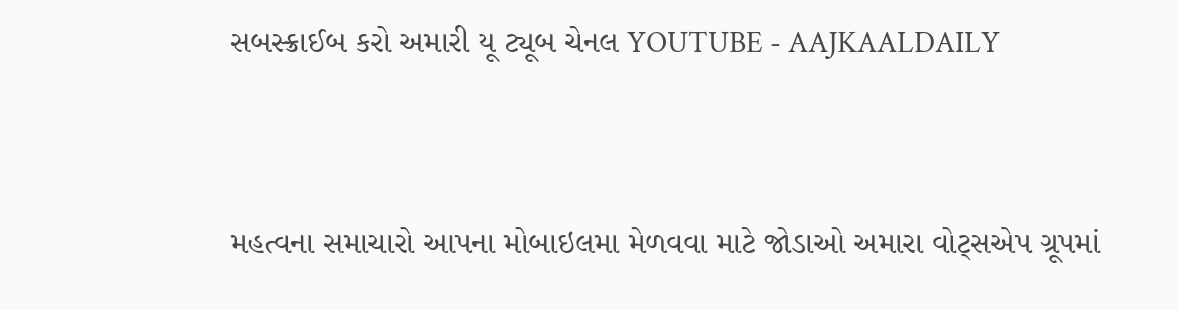સબસ્ક્રાઈબ કરો અમારી યૂ ટ્યૂબ ચેનલ YOUTUBE - AAJKAALDAILY


મહત્વના સમાચારો આપના મોબાઇલમા મેળવવા માટે જોડાઓ અમારા વોટ્સએપ ગ્રૂપમાં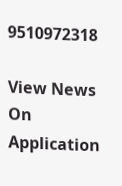9510972318

View News On Application